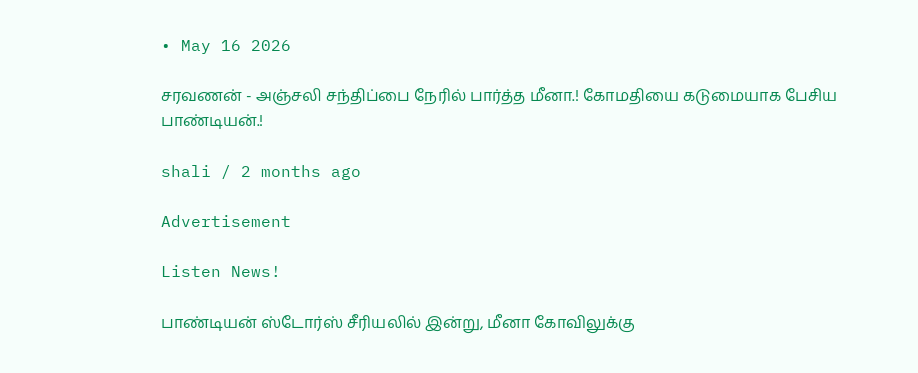• May 16 2026

சரவணன் - அஞ்சலி சந்திப்பை நேரில் பார்த்த மீனா.! கோமதியை கடுமையாக பேசிய பாண்டியன்.!

shali / 2 months ago

Advertisement

Listen News!

பாண்டியன் ஸ்டோர்ஸ் சீரியலில் இன்று, மீனா கோவிலுக்கு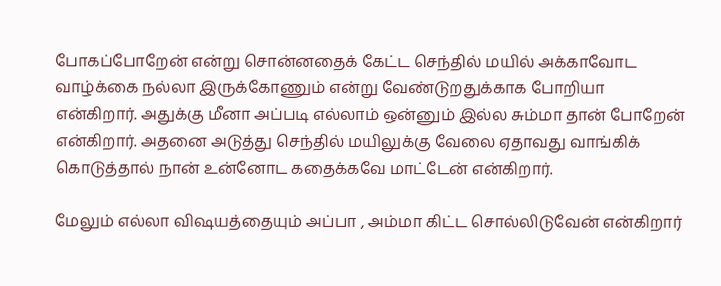போகப்போறேன் என்று சொன்னதைக் கேட்ட செந்தில் மயில் அக்காவோட வாழ்க்கை நல்லா இருக்கோணும் என்று வேண்டுறதுக்காக போறியா என்கிறார். அதுக்கு மீனா அப்படி எல்லாம் ஒன்னும் இல்ல சும்மா தான் போறேன் என்கிறார். அதனை அடுத்து செந்தில் மயிலுக்கு வேலை ஏதாவது வாங்கிக் கொடுத்தால் நான் உன்னோட கதைக்கவே மாட்டேன் என்கிறார்.

மேலும் எல்லா விஷயத்தையும் அப்பா , அம்மா கிட்ட சொல்லிடுவேன் என்கிறார்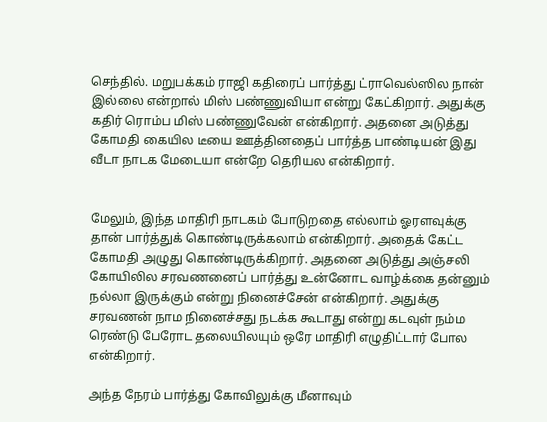செந்தில். மறுபக்கம் ராஜி கதிரைப் பார்த்து ட்ராவெல்ஸில நான் இல்லை என்றால் மிஸ் பண்ணுவியா என்று கேட்கிறார். அதுக்கு கதிர் ரொம்ப மிஸ் பண்ணுவேன் என்கிறார். அதனை அடுத்து கோமதி கையில டீயை ஊத்தினதைப் பார்த்த பாண்டியன் இது வீடா நாடக மேடையா என்றே தெரியல என்கிறார்.


மேலும், இந்த மாதிரி நாடகம் போடுறதை எல்லாம் ஓரளவுக்கு தான் பார்த்துக் கொண்டிருக்கலாம் என்கிறார். அதைக் கேட்ட கோமதி அழுது கொண்டிருக்கிறார். அதனை அடுத்து அஞ்சலி கோயிலில சரவணனைப் பார்த்து உன்னோட வாழ்க்கை தன்னும் நல்லா இருக்கும் என்று நினைச்சேன் என்கிறார். அதுக்கு சரவணன் நாம நினைச்சது நடக்க கூடாது என்று கடவுள் நம்ம ரெண்டு பேரோட தலையிலயும் ஒரே மாதிரி எழுதிட்டார் போல என்கிறார்.

அந்த நேரம் பார்த்து கோவிலுக்கு மீனாவும்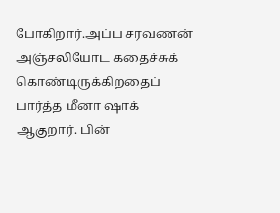போகிறார்.அப்ப சரவணன் அஞ்சலியோட கதைச்சுக் கொண்டிருக்கிறதைப் பார்த்த மீனா ஷாக் ஆகுறார். பின்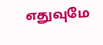எதுவுமே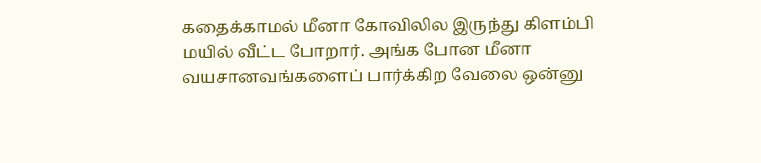கதைக்காமல் மீனா கோவிலில இருந்து கிளம்பி மயில் வீட்ட போறார். அங்க போன மீனா வயசானவங்களைப் பார்க்கிற வேலை ஒன்னு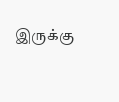இருக்கு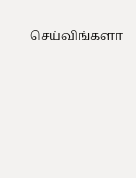செய்விங்களா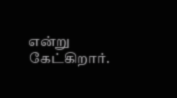என்று கேட்கிறார்.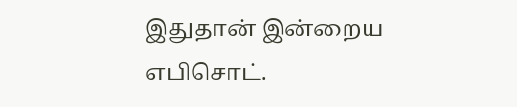இதுதான் இன்றைய எபிசொட்.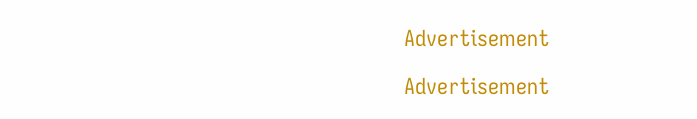Advertisement

Advertisement